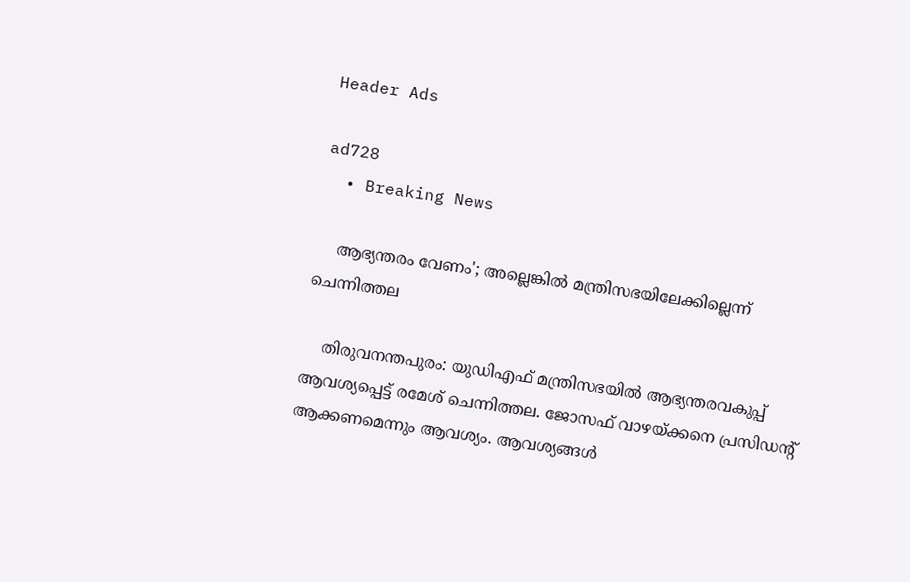Header Ads

ad728
  • Breaking News

    ആഭ്യന്തരം വേണം'; അല്ലെങ്കിൽ മന്ത്രിസഭയിലേക്കില്ലെന്ന് ചെന്നിത്തല

    തിരുവനന്തപുരം: യുഡിഎഫ് മന്ത്രിസഭയിൽ ആഭ്യന്തരവകുപ്പ് ആവശ്യപ്പെട്ട് രമേശ് ചെന്നിത്തല. ജോസഫ് വാഴയ്ക്കനെ പ്രസിഡന്‍റ് ആക്കണമെന്നും ആവശ്യം. ആവശ്യങ്ങൾ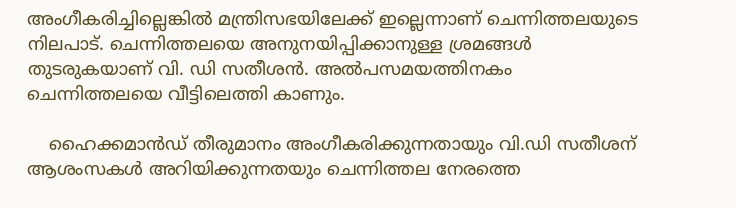അംഗീകരിച്ചില്ലെങ്കിൽ മന്ത്രിസഭയിലേക്ക് ഇല്ലെന്നാണ് ചെന്നിത്തലയുടെ നിലപാട്. ചെന്നിത്തലയെ അനുനയിപ്പിക്കാനുള്ള ശ്രമങ്ങൾ തുടരുകയാണ് വി. ഡി സതീശൻ. അൽപസമയത്തിനകം ചെന്നിത്തലയെ വീട്ടിലെത്തി കാണും.

    ഹൈക്കമാൻഡ് തീരുമാനം അംഗീകരിക്കുന്നതായും വി.ഡി സതീശന് ആശംസകൾ അറിയിക്കുന്നതയും ചെന്നിത്തല നേരത്തെ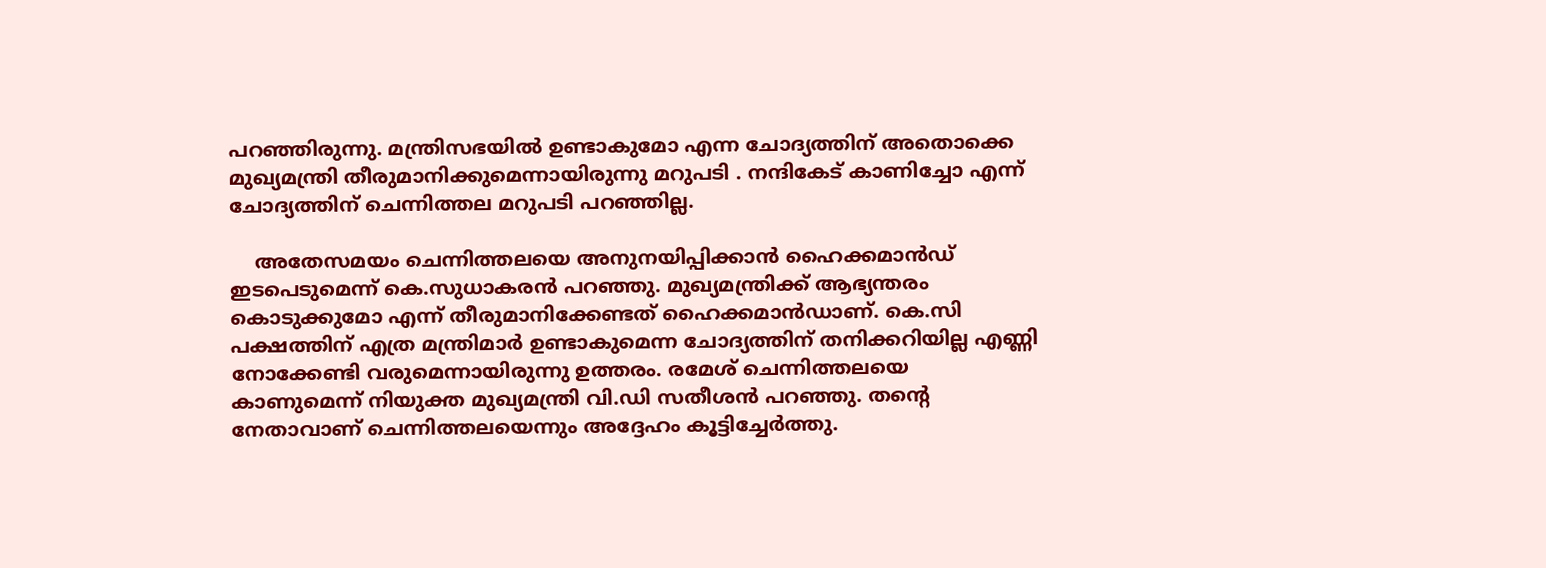പറഞ്ഞിരുന്നു. മന്ത്രിസഭയിൽ ഉണ്ടാകുമോ എന്ന ചോദ്യത്തിന് അതൊക്കെ മുഖ്യമന്ത്രി തീരുമാനിക്കുമെന്നായിരുന്നു മറുപടി . നന്ദികേട് കാണിച്ചോ എന്ന് ചോദ്യത്തിന് ചെന്നിത്തല മറുപടി പറഞ്ഞില്ല.

    അതേസമയം ചെന്നിത്തലയെ അനുനയിപ്പിക്കാൻ ഹൈക്കമാൻഡ് ഇടപെടുമെന്ന് കെ.സുധാകരൻ പറഞ്ഞു. മുഖ്യമന്ത്രിക്ക് ആഭ്യന്തരം കൊടുക്കുമോ എന്ന് തീരുമാനിക്കേണ്ടത് ഹൈക്കമാൻഡാണ്. കെ.സി പക്ഷത്തിന് എത്ര മന്ത്രിമാര്‍ ഉണ്ടാകുമെന്ന ചോദ്യത്തിന് തനിക്കറിയില്ല എണ്ണി നോക്കേണ്ടി വരുമെന്നായിരുന്നു ഉത്തരം. രമേശ് ചെന്നിത്തലയെ കാണുമെന്ന് നിയുക്ത മുഖ്യമന്ത്രി വി.ഡി സതീശൻ പറഞ്ഞു. തന്‍റെ നേതാവാണ് ചെന്നിത്തലയെന്നും അദ്ദേഹം കൂട്ടിച്ചേര്‍ത്തു.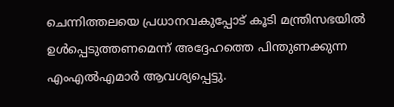ചെന്നിത്തലയെ പ്രധാനവകുപ്പോട് കൂടി മന്ത്രിസഭയിൽ ഉൾപ്പെടുത്തണമെന്ന് അദ്ദേഹത്തെ പിന്തുണക്കുന്ന എംഎൽഎമാർ ആവശ്യപ്പെട്ടു.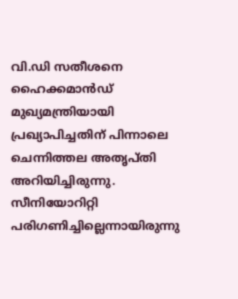വി.ഡി സതീശനെ ഹൈക്കമാൻഡ് മുഖ്യമന്ത്രിയായി പ്രഖ്യാപിച്ചതിന് പിന്നാലെ ചെന്നിത്തല അതൃപ്തി അറിയിച്ചിരുന്നു. സീനിയോറിറ്റി പരിഗണിച്ചില്ലെന്നായിരുന്നു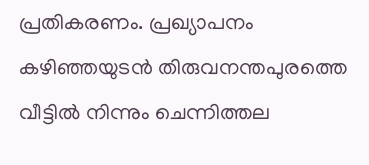പ്രതികരണം. പ്രഖ്യാപനം കഴിഞ്ഞയുടൻ തിരുവനന്തപുരത്തെ വീട്ടിൽ നിന്നും ചെന്നിത്തല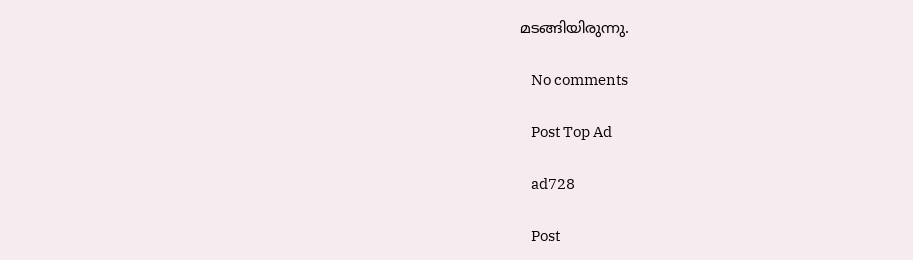മടങ്ങിയിരുന്നു.

    No comments

    Post Top Ad

    ad728

    Post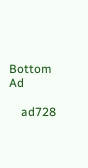Bottom Ad

    ad728